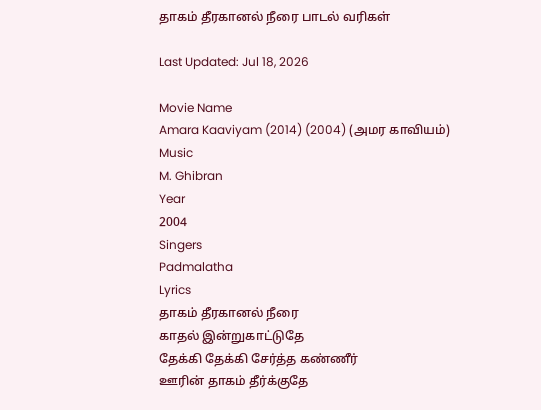தாகம் தீரகானல் நீரை பாடல் வரிகள்

Last Updated: Jul 18, 2026

Movie Name
Amara Kaaviyam (2014) (2004) (அமர காவியம்)
Music
M. Ghibran
Year
2004
Singers
Padmalatha
Lyrics
தாகம் தீரகானல் நீரை
காதல் இன்றுகாட்டுதே
தேக்கி தேக்கி சேர்த்த கண்ணீர்
ஊரின் தாகம் தீர்க்குதே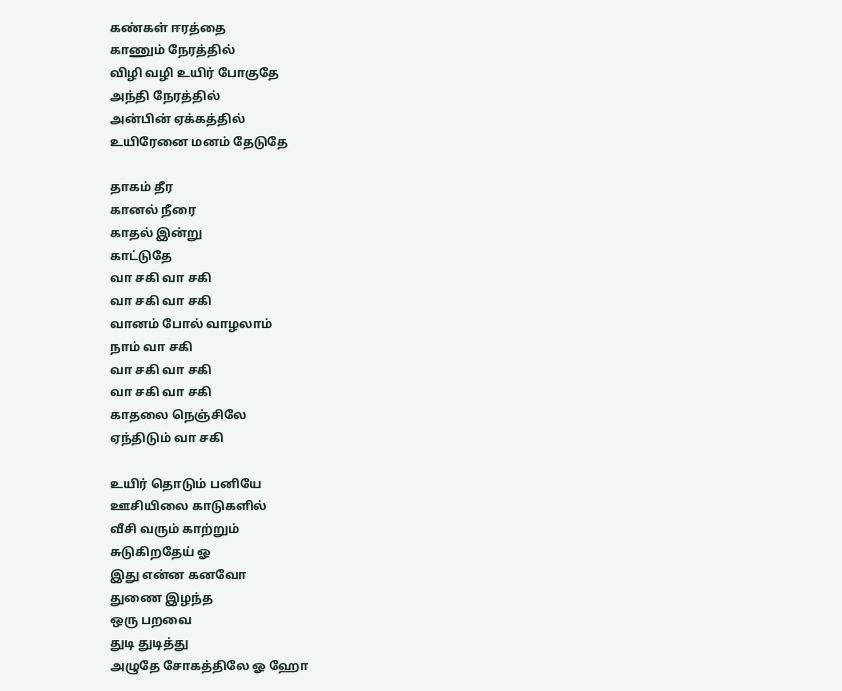கண்கள் ஈரத்தை
காணும் நேரத்தில்
விழி வழி உயிர் போகுதே
அந்தி நேரத்தில்
அன்பின் ஏக்கத்தில்
உயிரேனை மனம் தேடுதே

தாகம் தீர
கானல் நீரை
காதல் இன்று
காட்டுதே
வா சகி வா சகி
வா சகி வா சகி
வானம் போல் வாழலாம்
நாம் வா சகி
வா சகி வா சகி
வா சகி வா சகி
காதலை நெஞ்சிலே
ஏந்திடும் வா சகி

உயிர் தொடும் பனியே
ஊசியிலை காடுகளில்
வீசி வரும் காற்றும்
சுடுகிறதேய் ஓ
இது என்ன கனவோ
துணை இழந்த
ஒரு பறவை
துடி துடித்து
அழுதே சோகத்திலே ஓ ஹோ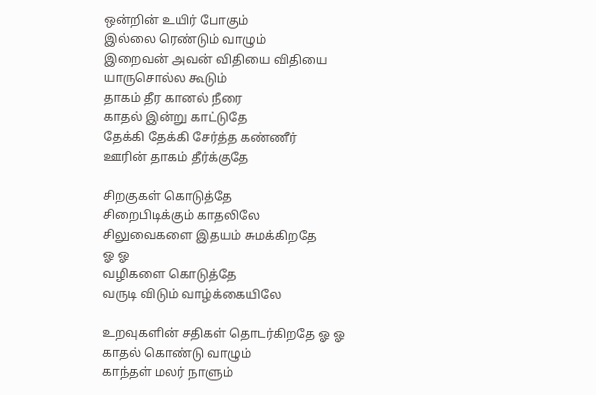ஒன்றின் உயிர் போகும்
இல்லை ரெண்டும் வாழும்
இறைவன் அவன் விதியை விதியை
யாருசொல்ல கூடும்
தாகம் தீர கானல் நீரை
காதல் இன்று காட்டுதே
தேக்கி தேக்கி சேர்த்த கண்ணீர்
ஊரின் தாகம் தீர்க்குதே

சிறகுகள் கொடுத்தே
சிறைபிடிக்கும் காதலிலே
சிலுவைகளை இதயம் சுமக்கிறதே
ஓ ஓ
வழிகளை கொடுத்தே
வருடி விடும் வாழ்க்கையிலே

உறவுகளின் சதிகள் தொடர்கிறதே ஓ ஓ
காதல் கொண்டு வாழும்
காந்தள் மலர் நாளும்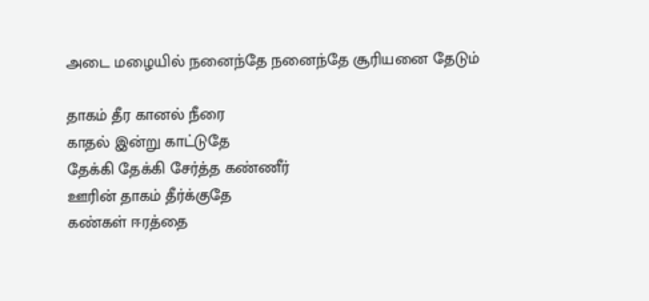அடை மழையில் நனைந்தே நனைந்தே சூரியனை தேடும்

தாகம் தீர கானல் நீரை
காதல் இன்று காட்டுதே
தேக்கி தேக்கி சேர்த்த கண்ணீர்
ஊரின் தாகம் தீர்க்குதே
கண்கள் ஈரத்தை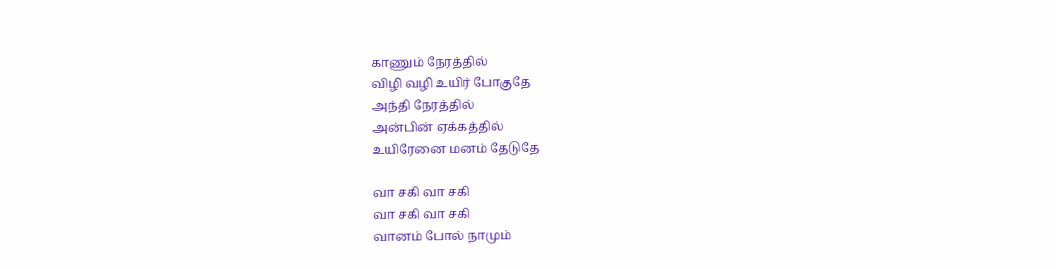காணும் நேரத்தில்
விழி வழி உயிர் போகுதே
அந்தி நேரத்தில்
அன்பின் ஏக்கத்தில்
உயிரேனை மனம் தேடுதே

வா சகி வா சகி
வா சகி வா சகி
வானம் போல் நாமும்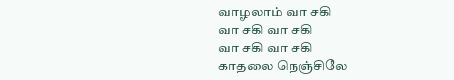வாழலாம் வா சகி
வா சகி வா சகி
வா சகி வா சகி
காதலை நெஞ்சிலே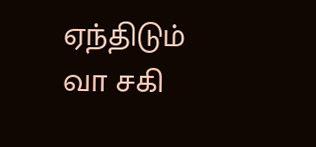ஏந்திடும் வா சகி